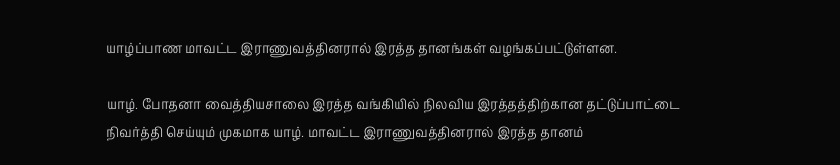யாழ்ப்பாண மாவட்ட இராணுவத்தினரால் இரத்த தானங்கள் வழங்கப்பட்டுள்ளன.

யாழ். போதனா வைத்தியசாலை இரத்த வங்கியில் நிலவிய இரத்தத்திற்கான தட்டுப்பாட்டை நிவர்த்தி செய்யும் முகமாக யாழ். மாவட்ட இராணுவத்தினரால் இரத்த தானம்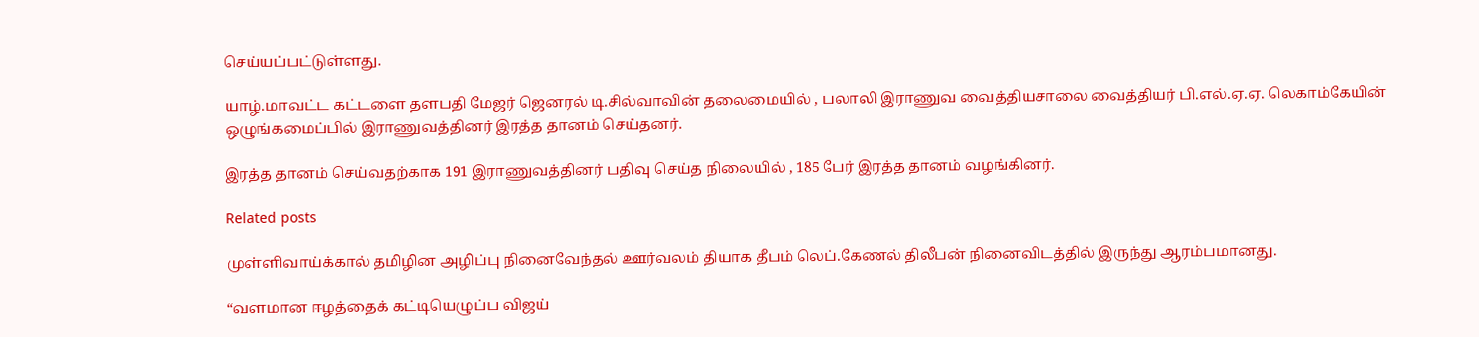செய்யப்பட்டுள்ளது.

யாழ்.மாவட்ட கட்டளை தளபதி மேஜர் ஜெனரல் டி.சில்வாவின் தலைமையில் , பலாலி இராணுவ வைத்தியசாலை வைத்தியர் பி.எல்.ஏ.ஏ. லெகாம்கேயின் ஒழுங்கமைப்பில் இராணுவத்தினர் இரத்த தானம் செய்தனர்.

இரத்த தானம் செய்வதற்காக 191 இராணுவத்தினர் பதிவு செய்த நிலையில் , 185 பேர் இரத்த தானம் வழங்கினர்.

Related posts

முள்ளிவாய்க்கால் தமிழின அழிப்பு நினைவேந்தல் ஊர்வலம் தியாக தீபம் லெப்.கேணல் திலீபன் நினைவிடத்தில் இருந்து ஆரம்பமானது.

“வளமான ஈழத்தைக் கட்டியெழுப்ப விஜய்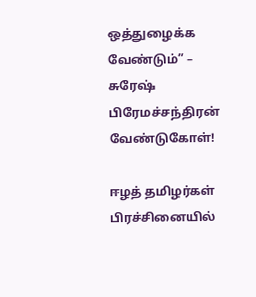ஒத்துழைக்க வேண்டும்” – சுரேஷ் பிரேமச்சந்திரன் வேண்டுகோள்!

ஈழத் தமிழர்கள் பிரச்சினையில்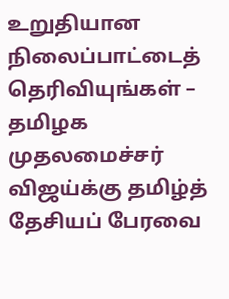உறுதியான நிலைப்பாட்டைத் தெரிவியுங்கள் – தமிழக முதலமைச்சர் விஜய்க்கு தமிழ்த் தேசியப் பேரவை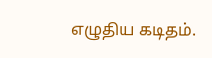எழுதிய கடிதம்.